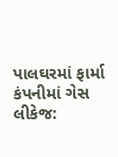પાલઘરમાં ફાર્મા કંપનીમાં ગેસ લીકેજ: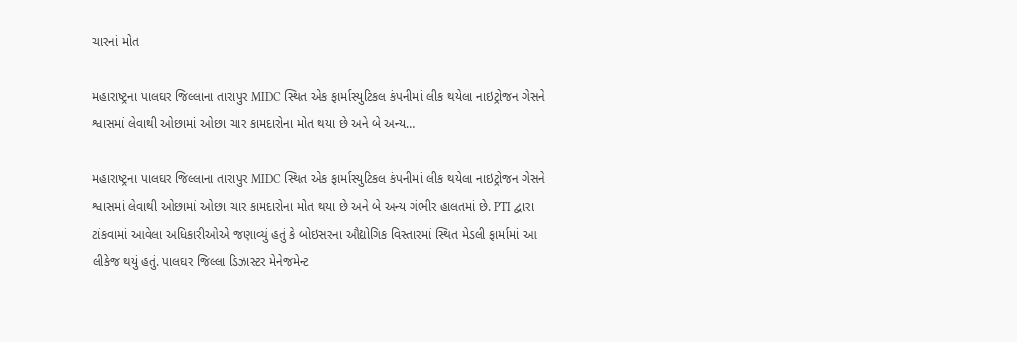ચારનાં મોત

મહારાષ્ટ્રના પાલઘર જિલ્લાના તારાપુર MIDC સ્થિત એક ફાર્માસ્યુટિકલ કંપનીમાં લીક થયેલા નાઇટ્રોજન ગેસને શ્વાસમાં લેવાથી ઓછામાં ઓછા ચાર કામદારોના મોત થયા છે અને બે અન્ય…

મહારાષ્ટ્રના પાલઘર જિલ્લાના તારાપુર MIDC સ્થિત એક ફાર્માસ્યુટિકલ કંપનીમાં લીક થયેલા નાઇટ્રોજન ગેસને શ્વાસમાં લેવાથી ઓછામાં ઓછા ચાર કામદારોના મોત થયા છે અને બે અન્ય ગંભીર હાલતમાં છે. PTI દ્વારા ટાંકવામાં આવેલા અધિકારીઓએ જણાવ્યું હતું કે બોઇસરના ઔદ્યોગિક વિસ્તારમાં સ્થિત મેડલી ફાર્મામાં આ લીકેજ થયું હતું. પાલઘર જિલ્લા ડિઝાસ્ટર મેનેજમેન્ટ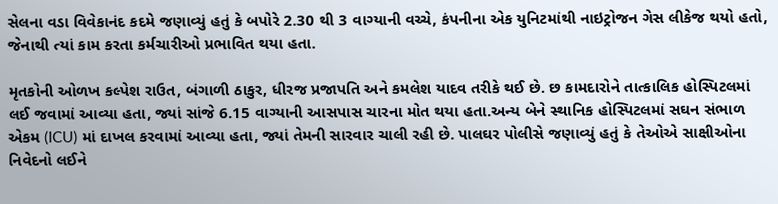સેલના વડા વિવેકાનંદ કદમે જણાવ્યું હતું કે બપોરે 2.30 થી 3 વાગ્યાની વચ્ચે, કંપનીના એક યુનિટમાંથી નાઇટ્રોજન ગેસ લીકેજ થયો હતો, જેનાથી ત્યાં કામ કરતા કર્મચારીઓ પ્રભાવિત થયા હતા.

મૃતકોની ઓળખ કલ્પેશ રાઉત, બંગાળી ઠાકુર, ધીરજ પ્રજાપતિ અને કમલેશ યાદવ તરીકે થઈ છે. છ કામદારોને તાત્કાલિક હોસ્પિટલમાં લઈ જવામાં આવ્યા હતા, જ્યાં સાંજે 6.15 વાગ્યાની આસપાસ ચારના મોત થયા હતા.અન્ય બેને સ્થાનિક હોસ્પિટલમાં સઘન સંભાળ એકમ (ICU) માં દાખલ કરવામાં આવ્યા હતા, જ્યાં તેમની સારવાર ચાલી રહી છે. પાલઘર પોલીસે જણાવ્યું હતું કે તેઓએ સાક્ષીઓના નિવેદનો લઈને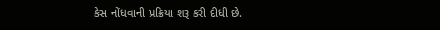કેસ નોંધવાની પ્રક્રિયા શરૂ કરી દીધી છે.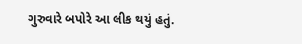ગુરુવારે બપોરે આ લીક થયું હતું.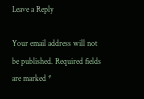Leave a Reply

Your email address will not be published. Required fields are marked *